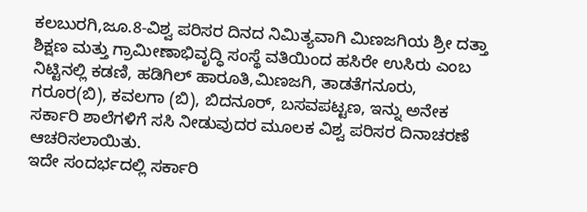ಕಲಬುರಗಿ,ಜೂ.8-ವಿಶ್ವ ಪರಿಸರ ದಿನದ ನಿಮಿತ್ಯವಾಗಿ ಮಿಣಜಗಿಯ ಶ್ರೀ ದತ್ತಾ ಶಿಕ್ಷಣ ಮತ್ತು ಗ್ರಾಮೀಣಾಭಿವೃದ್ಧಿ ಸಂಸ್ಥೆ ವತಿಯಿಂದ ಹಸಿರೇ ಉಸಿರು ಎಂಬ ನಿಟ್ಟಿನಲ್ಲಿ ಕಡಣಿ, ಹಡಿಗಿಲ್ ಹಾರೂತಿ,ಮಿಣಜಗಿ, ತಾಡತೆಗನೂರು, ಗರೂರ(ಬಿ), ಕವಲಗಾ (ಬಿ), ಬಿದನೂರ್, ಬಸವಪಟ್ಟಣ, ಇನ್ನು ಅನೇಕ ಸರ್ಕಾರಿ ಶಾಲೆಗಳಿಗೆ ಸಸಿ ನೀಡುವುದರ ಮೂಲಕ ವಿಶ್ವ ಪರಿಸರ ದಿನಾಚರಣೆ ಆಚರಿಸಲಾಯಿತು.
ಇದೇ ಸಂದರ್ಭದಲ್ಲಿ ಸರ್ಕಾರಿ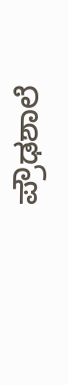ಪ್ರೌಢಶಾಲೆ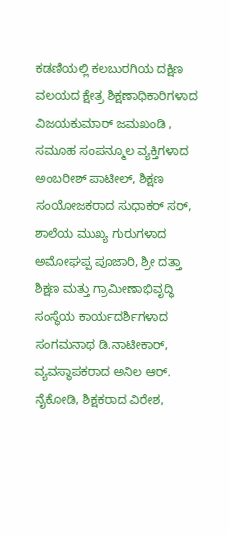ಕಡಣಿಯಲ್ಲಿ ಕಲಬುರಗಿಯ ದಕ್ಷಿಣ ವಲಯದ ಕ್ಷೇತ್ರ ಶಿಕ್ಷಣಾಧಿಕಾರಿಗಳಾದ ವಿಜಯಕುಮಾರ್ ಜಮಖಂಡಿ , ಸಮೂಹ ಸಂಪನ್ಮೂಲ ವ್ಯಕ್ತಿಗಳಾದ ಅಂಬರೀಶ್ ಪಾಟೀಲ್, ಶಿಕ್ಷಣ ಸಂಯೋಜಕರಾದ ಸುಧಾಕರ್ ಸರ್, ಶಾಲೆಯ ಮುಖ್ಯ ಗುರುಗಳಾದ ಅಮೋಘಪ್ಪ ಪೂಜಾರಿ, ಶ್ರೀ ದತ್ತಾ ಶಿಕ್ಷಣ ಮತ್ತು ಗ್ರಾಮೀಣಾಭಿವೃದ್ಧಿ ಸಂಸ್ಥೆಯ ಕಾರ್ಯದರ್ಶಿಗಳಾದ ಸಂಗಮನಾಥ ಡಿ.ನಾಟೀಕಾರ್, ವ್ಯವಸ್ಥಾಪಕರಾದ ಅನಿಲ ಆರ್. ನೈಕೋಡಿ, ಶಿಕ್ಷಕರಾದ ವಿರೇಶ,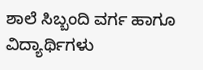ಶಾಲೆ ಸಿಬ್ಬಂದಿ ವರ್ಗ ಹಾಗೂ ವಿದ್ಯಾರ್ಥಿಗಳು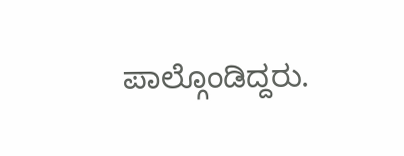ಪಾಲ್ಗೊಂಡಿದ್ದರು.